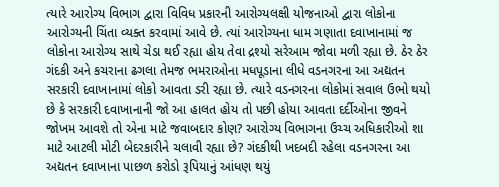ત્યારે આરોગ્ય વિભાગ દ્વારા વિવિધ પ્રકારની આરોગ્યલક્ષી યોજનાઓ દ્વારા લોકોના આરોગ્યની ચિંતા વ્યક્ત કરવામાં આવે છે. ત્યાં આરોગ્યના ધામ ગણાતા દવાખાનામાં જ લોકોના આરોગ્ય સાથે ચેડા થઈ રહ્યા હોય તેવા દ્રશ્યો સરેઆમ જોવા મળી રહ્યા છે. ઠેર ઠેર ગંદકી અને કચરાના ઢગલા તેમજ ભમરાઓના મધપૂડાના લીધે વડનગરના આ અદ્યતન સરકારી દવાખાનામાં લોકો આવતા ડરી રહ્યા છે. ત્યારે વડનગરના લોકોમાં સવાલ ઉભો થયો છે કે સરકારી દવાખાનાની જો આ હાલત હોય તો પછી હોયા આવતા દર્દીઓના જીવને જોખમ આવશે તો એના માટે જવાબદાર કોણ? આરોગ્ય વિભાગના ઉચ્ચ અધિકારીઓ શા માટે આટલી મોટી બેદરકારીને ચલાવી રહ્યા છે? ગંદકીથી ખદબદી રહેલા વડનગરના આ અદ્યતન દવાખાના પાછળ કરોડો રૂપિયાનું આંધણ થયું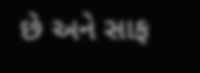છે અને સાફ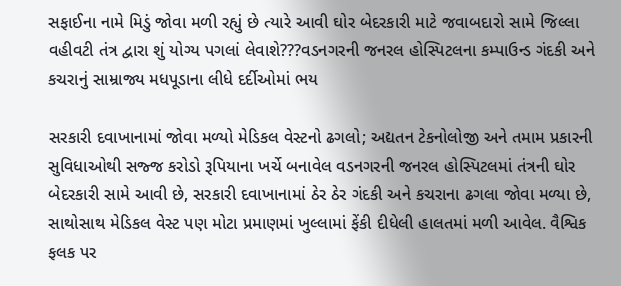સફાઈના નામે મિડું જોવા મળી રહ્યું છે ત્યારે આવી ઘોર બેદરકારી માટે જવાબદારો સામે જિલ્લા વહીવટી તંત્ર દ્વારા શું યોગ્ય પગલાં લેવાશે???વડનગરની જનરલ હોસ્પિટલના કમ્પાઉન્ડ ગંદકી અને કચરાનું સામ્રાજ્ય મધપૂડાના લીધે દર્દીઓમાં ભય

સરકારી દવાખાનામાં જોવા મળ્યો મેડિકલ વેસ્ટનો ઢગલો; અદ્યતન ટેકનોલોજી અને તમામ પ્રકારની સુવિધાઓથી સજ્જ કરોડો રૂપિયાના ખર્ચે બનાવેલ વડનગરની જનરલ હોસ્પિટલમાં તંત્રની ઘોર બેદરકારી સામે આવી છે, સરકારી દવાખાનામાં ઠેર ઠેર ગંદકી અને કચરાના ઢગલા જોવા મળ્યા છે, સાથોસાથ મેડિકલ વેસ્ટ પણ મોટા પ્રમાણમાં ખુલ્લામાં ફેંકી દીધેલી હાલતમાં મળી આવેલ. વૈશ્વિક ફલક પર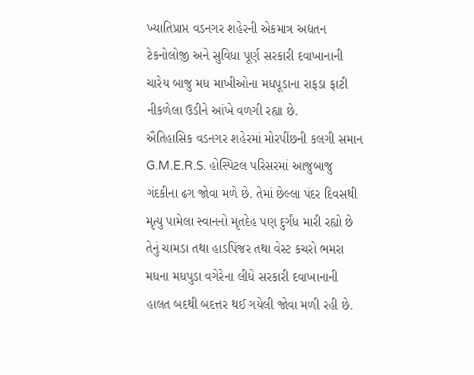ખ્યાતિપ્રાપ્ત વડનગર શહેરની એકમાત્ર અદ્યતન ટેકનોલોજી અને સુવિધા પૂર્ણ સરકારી દવાખાનાની ચારેય બાજુ મધ માખીઓના મધપૂડાના રાફડા ફાટી નીકળેલા ઉડીને આંખે વળગી રહ્યા છે.
ઐતિહાસિક વડનગર શહેરમાં મોરપીંછની કલગી સમાન G.M.E.R.S. હોસ્પિટલ પરિસરમાં આજુબાજુ ગંદકીના ઢગ જોવા મળે છે. તેમાં છેલ્લા પંદર દિવસથી મૃત્યુ પામેલા સ્વાનનો મૃતદેહ પણ દુર્ગંધ મારી રહ્યો છે તેનું ચામડા તથા હાડપિંજર તથા વેસ્ટ કચરો ભમરા મધના મધપુડા વગેરેના લીધે સરકારી દવાખાનાની હાલત બદથી બદત્તર થઈ ગયેલી જોવા મળી રહી છે.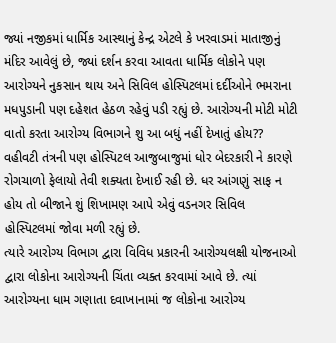જ્યાં નજીકમાં ધાર્મિક આસ્થાનું કેન્દ્ર એટલે કે ખરવાડમાં માતાજીનું મંદિર આવેલું છે, જ્યાં દર્શન કરવા આવતા ધાર્મિક લોકોને પણ આરોગ્યને નુકસાન થાય અને સિવિલ હોસ્પિટલમાં દર્દીઓને ભમરાના મધપુડાની પણ દહેશત હેઠળ રહેવું પડી રહ્યું છે. આરોગ્યની મોટી મોટી વાતો કરતા આરોગ્ય વિભાગને શુ આ બધું નહીં દેખાતું હોય?? વહીવટી તંત્રની પણ હોસ્પિટલ આજુબાજુમાં ધોર બેદરકારી ને કારણે રોગચાળો ફેલાયો તેવી શક્યતા દેખાઈ રહી છે. ધર આંગણું સાફ ન હોય તો બીજાને શું શિખામણ આપે એવું વડનગર સિવિલ હોસ્પિટલમાં જોવા મળી રહ્યું છે.
ત્યારે આરોગ્ય વિભાગ દ્વારા વિવિધ પ્રકારની આરોગ્યલક્ષી યોજનાઓ દ્વારા લોકોના આરોગ્યની ચિંતા વ્યક્ત કરવામાં આવે છે. ત્યાં આરોગ્યના ધામ ગણાતા દવાખાનામાં જ લોકોના આરોગ્ય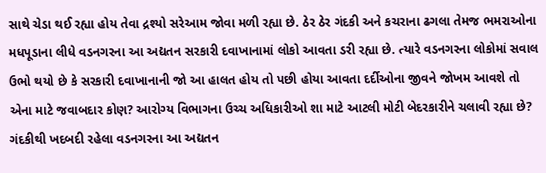સાથે ચેડા થઈ રહ્યા હોય તેવા દ્રશ્યો સરેઆમ જોવા મળી રહ્યા છે. ઠેર ઠેર ગંદકી અને કચરાના ઢગલા તેમજ ભમરાઓના મધપૂડાના લીધે વડનગરના આ અદ્યતન સરકારી દવાખાનામાં લોકો આવતા ડરી રહ્યા છે. ત્યારે વડનગરના લોકોમાં સવાલ ઉભો થયો છે કે સરકારી દવાખાનાની જો આ હાલત હોય તો પછી હોયા આવતા દર્દીઓના જીવને જોખમ આવશે તો એના માટે જવાબદાર કોણ? આરોગ્ય વિભાગના ઉચ્ચ અધિકારીઓ શા માટે આટલી મોટી બેદરકારીને ચલાવી રહ્યા છે? ગંદકીથી ખદબદી રહેલા વડનગરના આ અદ્યતન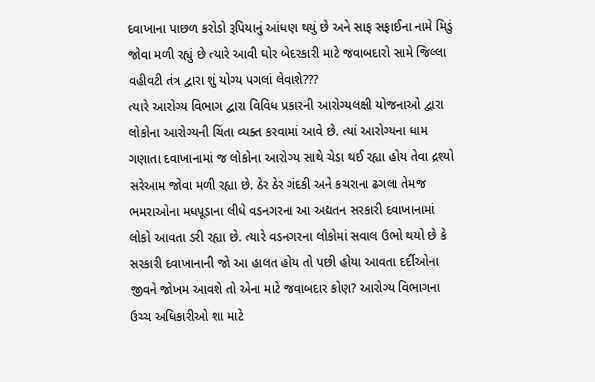દવાખાના પાછળ કરોડો રૂપિયાનું આંધણ થયું છે અને સાફ સફાઈના નામે મિડું જોવા મળી રહ્યું છે ત્યારે આવી ઘોર બેદરકારી માટે જવાબદારો સામે જિલ્લા વહીવટી તંત્ર દ્વારા શું યોગ્ય પગલાં લેવાશે???
ત્યારે આરોગ્ય વિભાગ દ્વારા વિવિધ પ્રકારની આરોગ્યલક્ષી યોજનાઓ દ્વારા લોકોના આરોગ્યની ચિંતા વ્યક્ત કરવામાં આવે છે. ત્યાં આરોગ્યના ધામ ગણાતા દવાખાનામાં જ લોકોના આરોગ્ય સાથે ચેડા થઈ રહ્યા હોય તેવા દ્રશ્યો સરેઆમ જોવા મળી રહ્યા છે. ઠેર ઠેર ગંદકી અને કચરાના ઢગલા તેમજ ભમરાઓના મધપૂડાના લીધે વડનગરના આ અદ્યતન સરકારી દવાખાનામાં લોકો આવતા ડરી રહ્યા છે. ત્યારે વડનગરના લોકોમાં સવાલ ઉભો થયો છે કે સરકારી દવાખાનાની જો આ હાલત હોય તો પછી હોયા આવતા દર્દીઓના જીવને જોખમ આવશે તો એના માટે જવાબદાર કોણ? આરોગ્ય વિભાગના ઉચ્ચ અધિકારીઓ શા માટે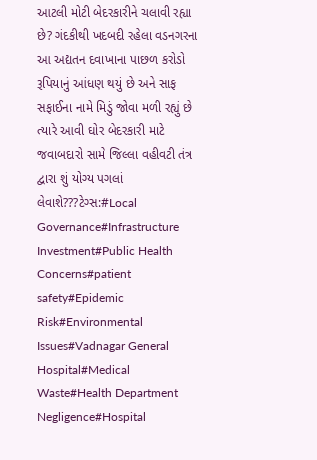આટલી મોટી બેદરકારીને ચલાવી રહ્યા છે? ગંદકીથી ખદબદી રહેલા વડનગરના આ અદ્યતન દવાખાના પાછળ કરોડો રૂપિયાનું આંધણ થયું છે અને સાફ સફાઈના નામે મિડું જોવા મળી રહ્યું છે ત્યારે આવી ઘોર બેદરકારી માટે જવાબદારો સામે જિલ્લા વહીવટી તંત્ર દ્વારા શું યોગ્ય પગલાં લેવાશે???ટેગ્સ:#Local Governance#Infrastructure Investment#Public Health Concerns#patient safety#Epidemic Risk#Environmental Issues#Vadnagar General Hospital#Medical Waste#Health Department Negligence#Hospital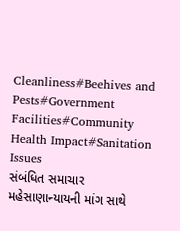Cleanliness#Beehives and Pests#Government Facilities#Community Health Impact#Sanitation Issues
સંબંધિત સમાચાર
મહેસાણાન્યાયની માંગ સાથે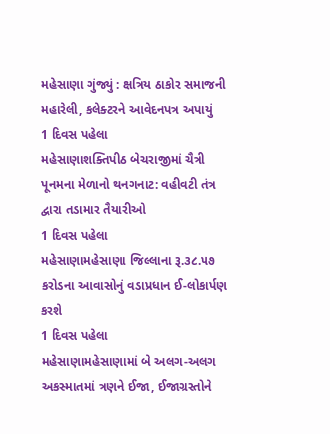મહેસાણા ગુંજ્યું : ક્ષત્રિય ઠાકોર સમાજની મહારેલી, કલેક્ટરને આવેદનપત્ર અપાયું
1 દિવસ પહેલા
મહેસાણાશક્તિપીઠ બેચરાજીમાં ચૈત્રી પૂનમના મેળાનો થનગનાટ: વહીવટી તંત્ર દ્વારા તડામાર તૈયારીઓ
1 દિવસ પહેલા
મહેસાણામહેસાણા જિલ્લાના રૂ.૩૮.૫૭ કરોડના આવાસોનું વડાપ્રધાન ઈ-લોકાર્પણ કરશે
1 દિવસ પહેલા
મહેસાણામહેસાણામાં બે અલગ-અલગ અકસ્માતમાં ત્રણને ઈજા, ઈજાગ્રસ્તોને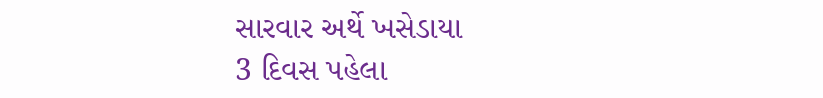સારવાર અર્થે ખસેડાયા
3 દિવસ પહેલા